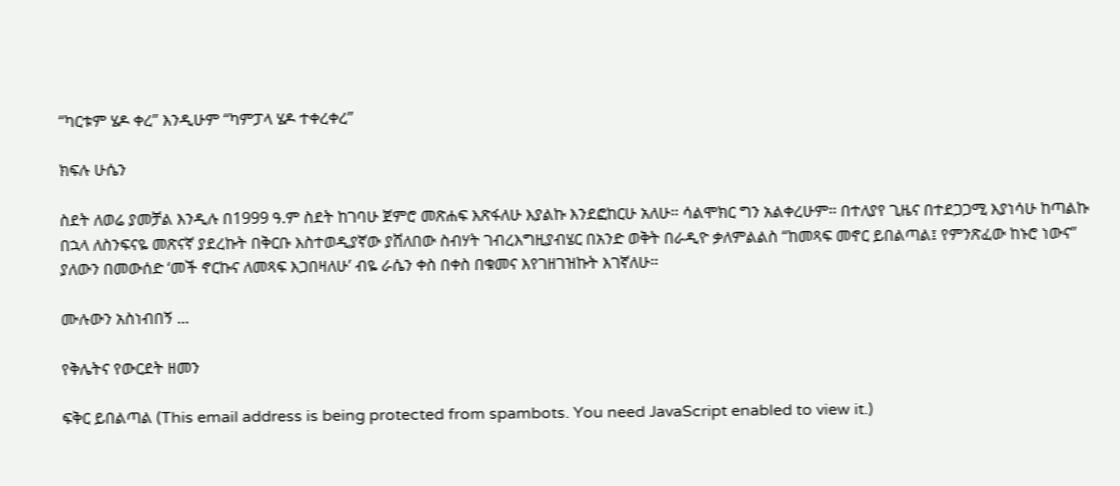“ካርቱም ሄዶ ቀረ” እንዲሁም “ካምፓላ ሄዶ ተቀረቀረ”

ክፍሉ ሁሴን

ስደት ለወሬ ያመቻል እንዲሉ በ1999 ዓ.ም ስደት ከገባሁ ጀምሮ መጽሐፍ እጽፋለሁ እያልኩ እንደፎከርሁ አለሁ። ሳልሞክር ግን አልቀረሁም። በተለያየ ጊዜና በተደጋጋሚ እያነሳሁ ከጣልኩ በኋላ ለስንፍናዬ መጽናኛ ያደረኩት በቅርቡ እስተወዲያኛው ያሸለበው ስብሃት ገብረእግዚያብሄር በአንድ ወቅት በራዲዮ ቃለምልልስ “ከመጻፍ መኖር ይበልጣል፤ የምንጽፈው ከኑሮ ነውና” ያለውን በመውሰድ ‘መች ኖርኩና ለመጻፍ እጋበዛለሁ’ ብዬ ራሴን ቀስ በቀስ በቁመና እየገዘገዝኩት እገኛለሁ።

ሙሉውን አስነብበኝ ...

የቅሌትና የውርደት ዘመን

ፍቅር ይበልጣል (This email address is being protected from spambots. You need JavaScript enabled to view it.)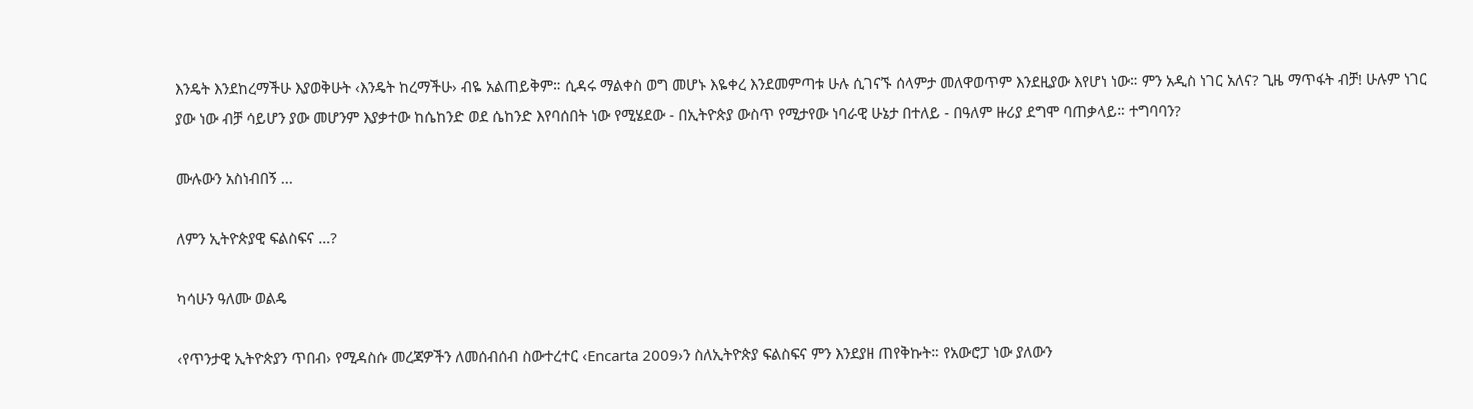እንዴት እንደከረማችሁ እያወቅሁት ‹እንዴት ከረማችሁ› ብዬ አልጠይቅም። ሲዳሩ ማልቀስ ወግ መሆኑ እዬቀረ እንደመምጣቱ ሁሉ ሲገናኙ ሰላምታ መለዋወጥም እንደዚያው እየሆነ ነው። ምን አዲስ ነገር አለና? ጊዜ ማጥፋት ብቻ! ሁሉም ነገር ያው ነው ብቻ ሳይሆን ያው መሆንም እያቃተው ከሴከንድ ወደ ሴከንድ እየባሰበት ነው የሚሄደው - በኢትዮጵያ ውስጥ የሚታየው ነባራዊ ሁኔታ በተለይ - በዓለም ዙሪያ ደግሞ ባጠቃላይ። ተግባባን?

ሙሉውን አስነብበኝ ...

ለምን ኢትዮጵያዊ ፍልስፍና …?

ካሳሁን ዓለሙ ወልዴ

‹የጥንታዊ ኢትዮጵያን ጥበብ› የሚዳስሱ መረጃዎችን ለመሰብሰብ ስውተረተር ‹Encarta 2009›ን ስለኢትዮጵያ ፍልስፍና ምን እንደያዘ ጠየቅኩት። የአውሮፓ ነው ያለውን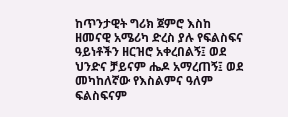ከጥንታዊት ግሪክ ጀምሮ እስከ ዘመናዊ አሜሪካ ድረስ ያሉ የፍልስፍና ዓይነቶችን ዘርዝሮ አቀረበልኝ፤ ወደ ህንድና ቻይናም ሔዶ አማረጠኝ፤ ወደ መካከለኛው የእስልምና ዓለም ፍልስፍናም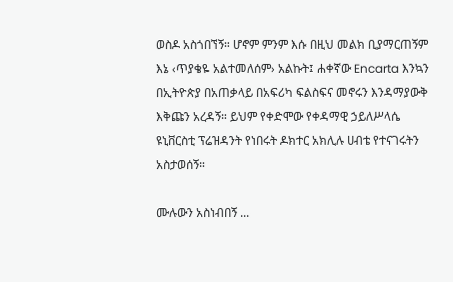ወስዶ አስጎበኘኝ። ሆኖም ምንም እሱ በዚህ መልክ ቢያማርጠኝም እኔ ‹ጥያቄዬ አልተመለሰም› አልኩት፤ ሐቀኛው Encarta እንኳን በኢትዮጵያ በአጠቃላይ በአፍሪካ ፍልስፍና መኖሩን እንዳማያውቅ እቅጩን አረዳኝ። ይህም የቀድሞው የቀዳማዊ ኃይለሥላሴ ዩኒቨርስቲ ፕሬዝዳንት የነበሩት ዶክተር አክሊሉ ሀብቴ የተናገሩትን አስታወሰኝ።

ሙሉውን አስነብበኝ ...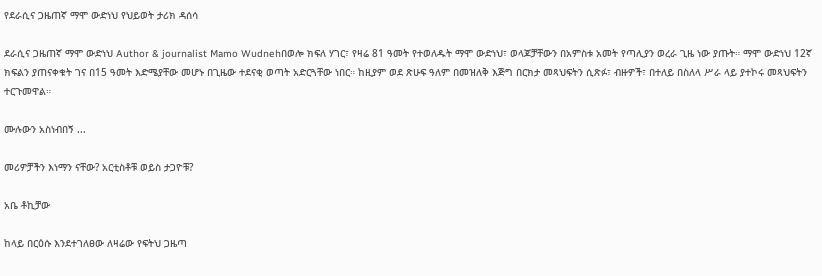የደራሲና ጋዜጠኛ ማሞ ውድነህ የህይወት ታሪክ ዳሰሳ

ደራሲና ጋዜጠኛ ማሞ ውድነህ Author & journalist Mamo Wudnehበወሎ ክፍለ ሃገር፣ የዛሬ 81 ዓመት የተወለዱት ማሞ ውድነህ፣ ወላጆቻቸውን በአምስቱ አመት የጣሊያን ወረራ ጊዜ ነው ያጡት። ማሞ ውድነህ 12ኛ ክፍልን ያጠናቀቁት ገና በ15 ዓመት እድሜያቸው መሆኑ በጊዜው ተደናቂ ወጣት አድርጓቸው ነበር። ከዚያም ወደ ጽሁፍ ዓለም በመዝለቅ እጅግ በርክታ መጻህፍትን ሲጽፉ፣ ብዙዎች፣ በተለይ በስለላ ሥራ ላይ ያተኮሩ መጻህፍትን ተርጉመዋል።

ሙሉውን አስነብበኝ ...

መሪዎቻችን እነማን ናቸው? አርቲስቶቹ ወይስ ታጋዮቹ?

አቤ ቶኪቻው

ከላይ በርዕሱ እንደተገለፀው ለዛሬው የፍትህ ጋዜጣ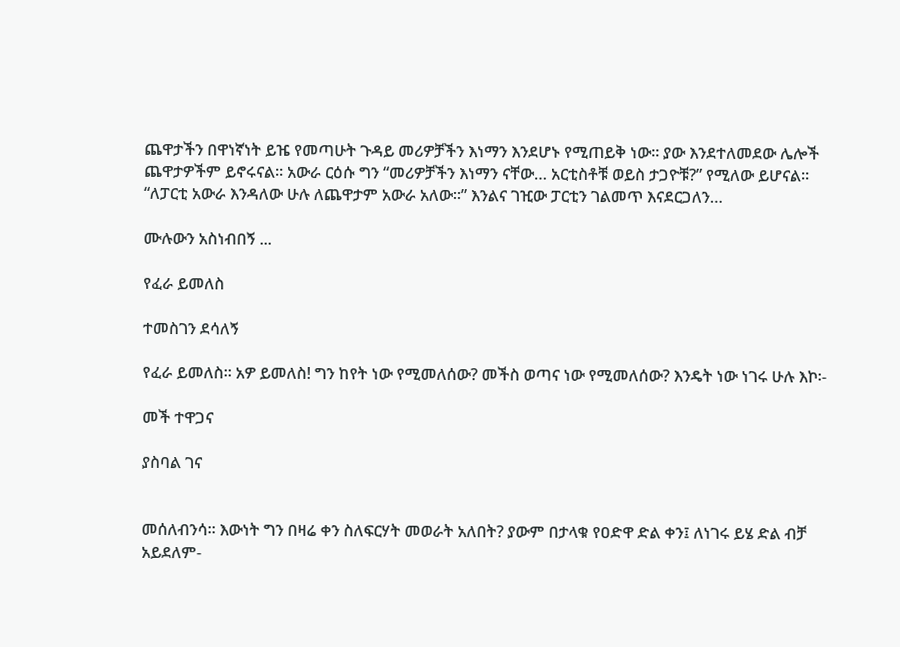ጨዋታችን በዋነኛነት ይዤ የመጣሁት ጉዳይ መሪዎቻችን እነማን እንደሆኑ የሚጠይቅ ነው። ያው እንደተለመደው ሌሎች ጨዋታዎችም ይኖሩናል። አውራ ርዕሱ ግን “መሪዎቻችን እነማን ናቸው… አርቲስቶቹ ወይስ ታጋዮቹ?” የሚለው ይሆናል። “ለፓርቲ አውራ እንዳለው ሁሉ ለጨዋታም አውራ አለው።” እንልና ገዢው ፓርቲን ገልመጥ እናደርጋለን…

ሙሉውን አስነብበኝ ...

የፈራ ይመለስ

ተመስገን ደሳለኝ

የፈራ ይመለስ። አዎ ይመለስ! ግን ከየት ነው የሚመለሰው? መችስ ወጣና ነው የሚመለሰው? እንዴት ነው ነገሩ ሁሉ እኮ፡-

መች ተዋጋና

ያስባል ገና


መሰለብንሳ። እውነት ግን በዛሬ ቀን ስለፍርሃት መወራት አለበት? ያውም በታላቁ የዐድዋ ድል ቀን፤ ለነገሩ ይሄ ድል ብቻ አይደለም-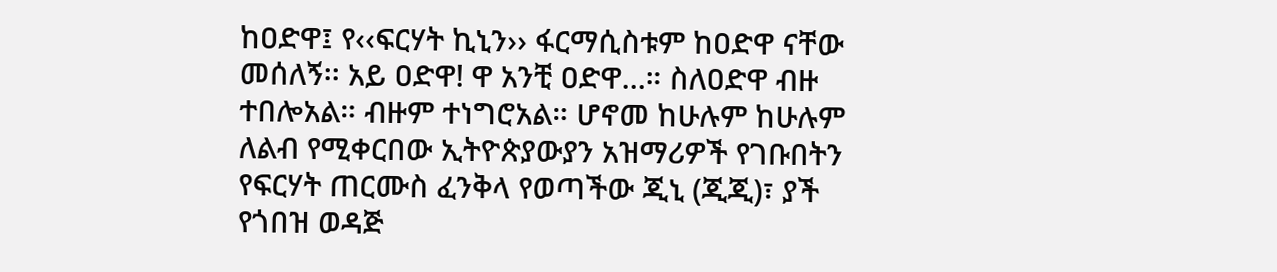ከዐድዋ፤ የ‹‹ፍርሃት ኪኒን›› ፋርማሲስቱም ከዐድዋ ናቸው መሰለኝ፡፡ አይ ዐድዋ! ዋ አንቺ ዐድዋ…። ስለዐድዋ ብዙ ተበሎአል። ብዙም ተነግሮአል። ሆኖመ ከሁሉም ከሁሉም ለልብ የሚቀርበው ኢትዮጵያውያን አዝማሪዎች የገቡበትን የፍርሃት ጠርሙስ ፈንቅላ የወጣችው ጂኒ (ጂጂ)፣ ያች የጎበዝ ወዳጅ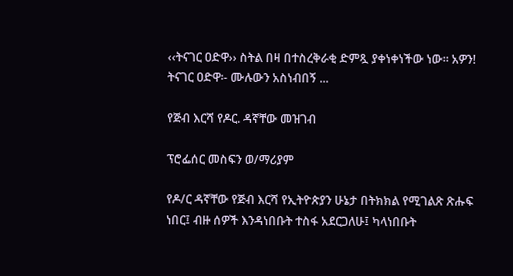‹‹ትናገር ዐድዋ›› ስትል በዛ በተስረቅራቂ ድምጿ ያቀነቀነችው ነው። አዎን! ትናገር ዐድዋ፡- ሙሉውን አስነብበኝ ...

የጅብ እርሻ የዶር. ዳኛቸው መዝገብ

ፕሮፌሰር መስፍን ወ/ማሪያም

የዶ/ር ዳኛቸው የጅብ እርሻ የኢትዮጵያን ሁኔታ በትክክል የሚገልጽ ጽሑፍ ነበር፤ ብዙ ሰዎች እንዳነበቡት ተስፋ አደርጋለሁ፤ ካላነበቡት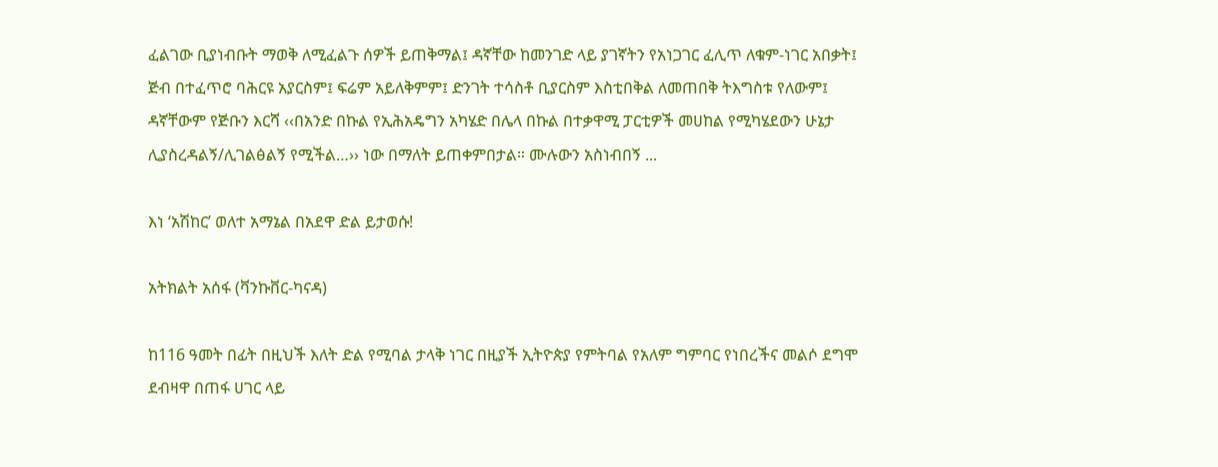ፈልገው ቢያነብቡት ማወቅ ለሚፈልጉ ሰዎች ይጠቅማል፤ ዳኛቸው ከመንገድ ላይ ያገኛትን የአነጋገር ፈሊጥ ለቁም-ነገር አበቃት፤ ጅብ በተፈጥሮ ባሕርዩ አያርስም፤ ፍሬም አይለቅምም፤ ድንገት ተሳስቶ ቢያርስም እስቲበቅል ለመጠበቅ ትእግስቱ የለውም፤ ዳኛቸውም የጅቡን እርሻ ‹‹በአንድ በኩል የኢሕአዴግን አካሄድ በሌላ በኩል በተቃዋሚ ፓርቲዎች መሀከል የሚካሄደውን ሁኔታ ሊያስረዳልኝ/ሊገልፅልኝ የሚችል…›› ነው በማለት ይጠቀምበታል። ሙሉውን አስነብበኝ ...

እነ ‘አሽከር’ ወለተ አማኔል በአደዋ ድል ይታወሱ!

አትክልት አሰፋ (ቫንኩቨር-ካናዳ)

ከ116 ዓመት በፊት በዚህች እለት ድል የሚባል ታላቅ ነገር በዚያች ኢትዮጵያ የምትባል የአለም ግምባር የነበረችና መልሶ ደግሞ ደብዛዋ በጠፋ ሀገር ላይ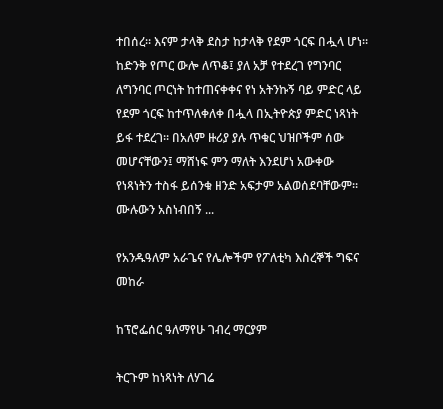ተበሰረ። እናም ታላቅ ደስታ ከታላቅ የደም ጎርፍ በሗላ ሆነ። ከድንቅ የጦር ውሎ ለጥቆ፤ ያለ አቻ የተደረገ የግንባር ለግንባር ጦርነት ከተጠናቀቀና የነ አትንኩኝ ባይ ምድር ላይ የደም ጎርፍ ከተጥለቀለቀ በሗላ በኢትዮጵያ ምድር ነጻነት ይፋ ተደረገ። በአለም ዙሪያ ያሉ ጥቁር ህዝቦችም ሰው መሆናቸውን፤ ማሸነፍ ምን ማለት እንደሆነ አውቀው የነጻነትን ተስፋ ይሰንቁ ዘንድ አፍታም አልወሰደባቸውም። ሙሉውን አስነብበኝ ...

የአንዱዓለም አራጌና የሌሎችም የፖለቲካ እስረኞች ግፍና መከራ

ከፕሮፌሰር ዓለማየሁ ገብረ ማርያም

ትርጉም ከነጻነት ለሃገሬ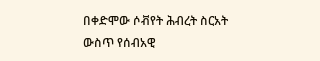በቀድሞው ሶቭየት ሕብረት ስርአት ውስጥ የሰብአዊ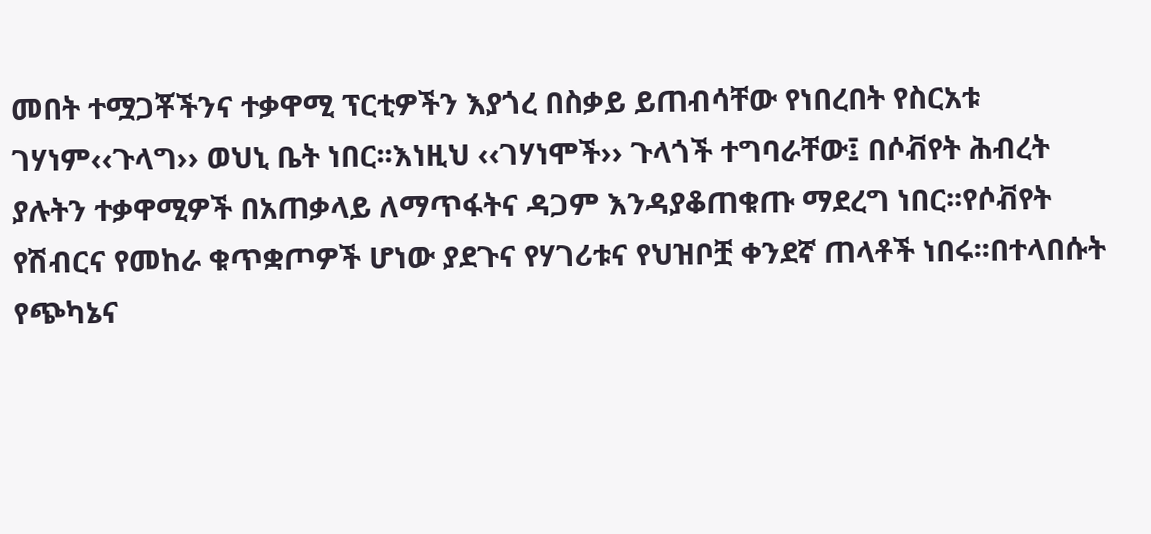መበት ተሟጋቾችንና ተቃዋሚ ፕርቲዎችን እያጎረ በስቃይ ይጠብሳቸው የነበረበት የስርአቱ ገሃነም‹‹ጉላግ›› ወህኒ ቤት ነበር፡፡እነዚህ ‹‹ገሃነሞች›› ጉላጎች ተግባራቸው፤ በሶቭየት ሕብረት ያሉትን ተቃዋሚዎች በአጠቃላይ ለማጥፋትና ዳጋም እንዳያቆጠቁጡ ማደረግ ነበር፡፡የሶቭየት የሽብርና የመከራ ቁጥቋጦዎች ሆነው ያደጉና የሃገሪቱና የህዝቦቿ ቀንደኛ ጠላቶች ነበሩ፡፡በተላበሱት የጭካኔና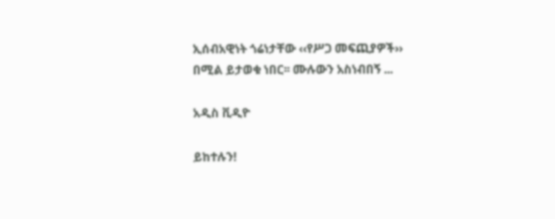ኢሰብአዊነት ጎሬነታቸው ‹‹የሥጋ መፍጪያዎች›› በሚል ይታወቁ ነበር፡፡ ሙሉውን አስነብበኝ ...

አዲስ ቪዲዮ

ይከተሉን!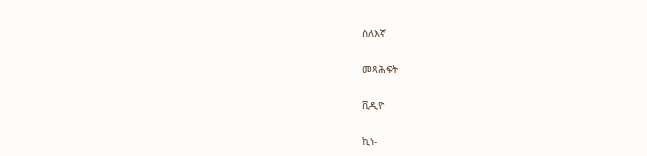ስለእኛ

መጻሕፍት

ቪዲዮ

ኪነ-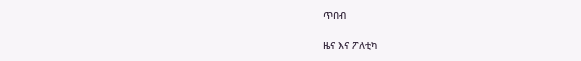ጥበብ

ዜና እና ፖለቲካ